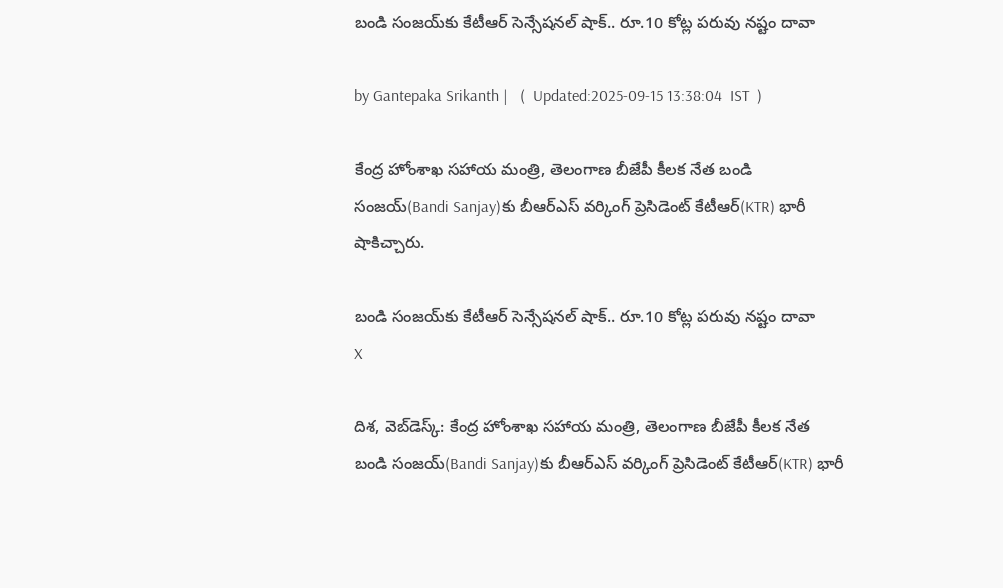బండి సంజయ్‌కు కేటీఆర్ సెన్సేషనల్ షాక్.. రూ.10 కోట్ల పరువు నష్టం దావా

by Gantepaka Srikanth |   (  Updated:2025-09-15 13:38:04  IST  )

కేంద్ర హోంశాఖ సహాయ మంత్రి, తెలంగాణ బీజేపీ కీలక నేత బండి సంజయ్‌(Bandi Sanjay)కు బీఆర్ఎస్ వర్కింగ్ ప్రెసిడెంట్ కేటీఆర్(KTR) భారీ షాకిచ్చారు.

బండి సంజయ్‌కు కేటీఆర్ సెన్సేషనల్ షాక్.. రూ.10 కోట్ల పరువు నష్టం దావా
X

దిశ, వెబ్‌డెస్క్: కేంద్ర హోంశాఖ సహాయ మంత్రి, తెలంగాణ బీజేపీ కీలక నేత బండి సంజయ్‌(Bandi Sanjay)కు బీఆర్ఎస్ వర్కింగ్ ప్రెసిడెంట్ కేటీఆర్(KTR) భారీ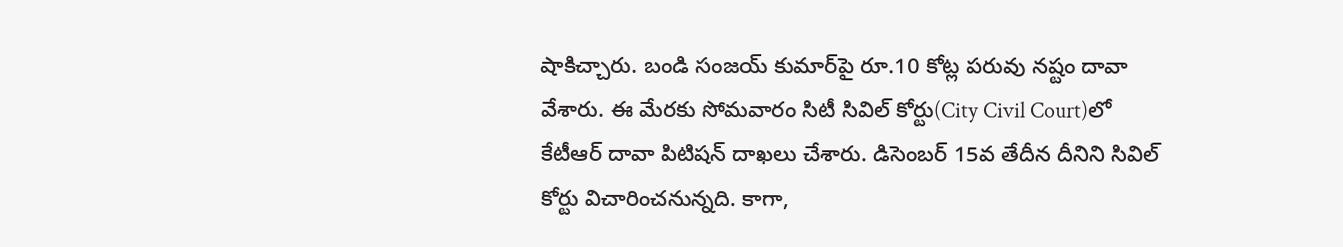షాకిచ్చారు. బండి సంజయ్ కుమార్‌పై రూ.10 కోట్ల పరువు నష్టం దావా వేశారు. ఈ మేరకు సోమవారం సిటీ సివిల్ కోర్టు(City Civil Court)లో కేటీఆర్ దావా పిటిషన్ దాఖలు చేశారు. డిసెంబర్ 15వ తేదీన దీనిని సివిల్ కోర్టు విచారించనున్నది. కాగా,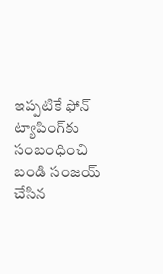ఇప్పటికే ఫోన్ ట్యాపింగ్‌కు సంబంధించి బండి సంజయ్ చేసిన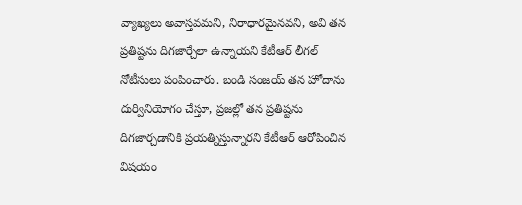వ్యాఖ్యలు అవాస్తవమని, నిరాధారమైనవని, అవి తన ప్రతిష్టను దిగజార్చేలా ఉన్నాయని కేటీఆర్ లీగల్ నోటీసులు పంపించారు. బండి సంజయ్ తన హోదాను దుర్వినియోగం చేస్తూ, ప్రజల్లో తన ప్రతిష్టను దిగజార్చడానికి ప్రయత్నిస్తున్నారని కేటీఆర్ ఆరోపించిన విషయం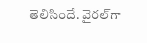తెలిసిందే. వైరల్‌గా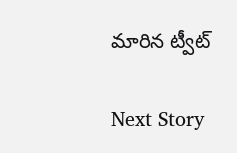మారిన ట్వీట్

Next Story